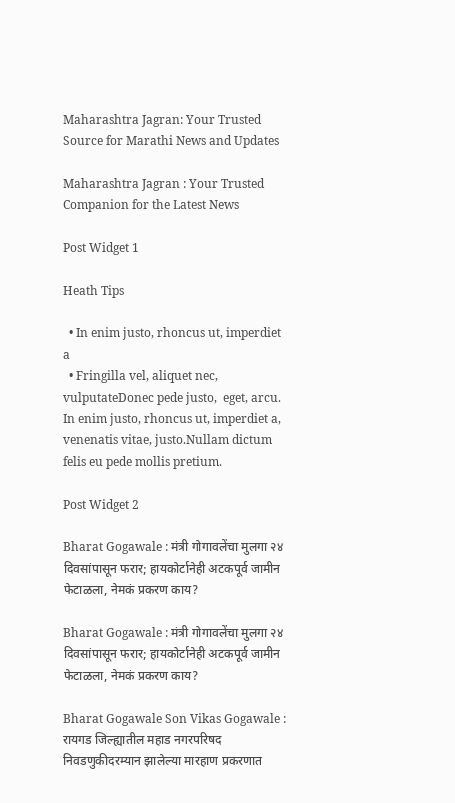Maharashtra Jagran: Your Trusted Source for Marathi News and Updates

Maharashtra Jagran : Your Trusted Companion for the Latest News

Post Widget 1

Heath Tips

  • In enim justo, rhoncus ut, imperdiet a
  • Fringilla vel, aliquet nec, vulputateDonec pede justo,  eget, arcu. In enim justo, rhoncus ut, imperdiet a, venenatis vitae, justo.Nullam dictum felis eu pede mollis pretium.

Post Widget 2

Bharat Gogawale : मंत्री गोगावलेंचा मुलगा २४ दिवसांपासून फरार; हायकोर्टानेही अटकपूर्व जामीन फेटाळला, नेमकं प्रकरण काय?

Bharat Gogawale : मंत्री गोगावलेंचा मुलगा २४ दिवसांपासून फरार; हायकोर्टानेही अटकपूर्व जामीन फेटाळला, नेमकं प्रकरण काय?

Bharat Gogawale Son Vikas Gogawale : रायगड जिल्ह्यातील महाड नगरपरिषद निवडणुकीदरम्यान झालेल्या मारहाण प्रकरणात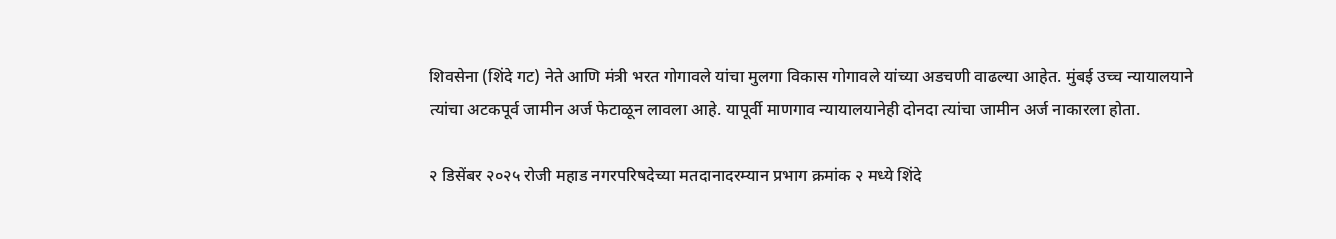शिवसेना (शिंदे गट) नेते आणि मंत्री भरत गोगावले यांचा मुलगा विकास गोगावले यांच्या अडचणी वाढल्या आहेत. मुंबई उच्च न्यायालयाने त्यांचा अटकपूर्व जामीन अर्ज फेटाळून लावला आहे. यापूर्वी माणगाव न्यायालयानेही दोनदा त्यांचा जामीन अर्ज नाकारला होता.

२ डिसेंबर २०२५ रोजी महाड नगरपरिषदेच्या मतदानादरम्यान प्रभाग क्रमांक २ मध्ये शिंदे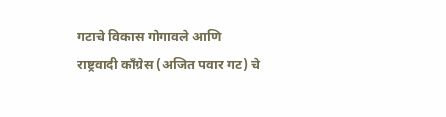गटाचे विकास गोगावले आणि राष्ट्रवादी काँग्रेस (अजित पवार गट) चे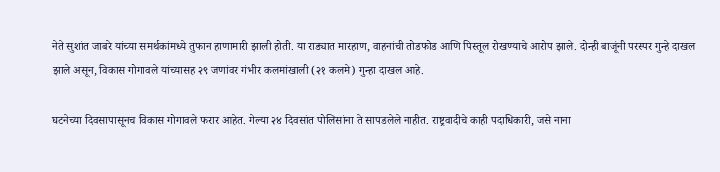नेते सुशांत जाबरे यांच्या समर्थकांमध्ये तुफान हाणामारी झाली होती. या राड्यात मारहाण, वाहनांची तोडफोड आणि पिस्तूल रोखण्याचे आरोप झाले. दोन्ही बाजूंनी परस्पर गुन्हे दाखल झाले असून, विकास गोगावले यांच्यासह २९ जणांवर गंभीर कलमांखाली (२१ कलमे) गुन्हा दाखल आहे.

घटनेच्या दिवसापासूनच विकास गोगावले फरार आहेत. गेल्या २४ दिवसांत पोलिसांना ते सापडलेले नाहीत. राष्ट्रवादीचे काही पदाधिकारी, जसे नाना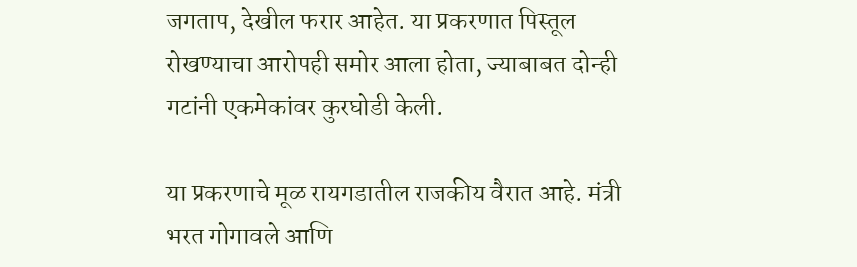जगताप, देखील फरार आहेत. या प्रकरणात पिस्तूल रोखण्याचा आरोपही समोर आला होता, ज्याबाबत दोन्ही गटांनी एकमेकांवर कुरघोडी केली.

या प्रकरणाचे मूळ रायगडातील राजकीय वैरात आहे. मंत्री भरत गोगावले आणि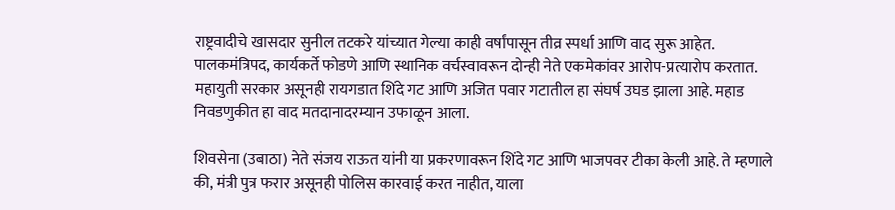राष्ट्रवादीचे खासदार सुनील तटकरे यांच्यात गेल्या काही वर्षांपासून तीव्र स्पर्धा आणि वाद सुरू आहेत. पालकमंत्रिपद, कार्यकर्ते फोडणे आणि स्थानिक वर्चस्वावरून दोन्ही नेते एकमेकांवर आरोप-प्रत्यारोप करतात. महायुती सरकार असूनही रायगडात शिंदे गट आणि अजित पवार गटातील हा संघर्ष उघड झाला आहे. महाड निवडणुकीत हा वाद मतदानादरम्यान उफाळून आला.

शिवसेना (उबाठा) नेते संजय राऊत यांनी या प्रकरणावरून शिंदे गट आणि भाजपवर टीका केली आहे. ते म्हणाले की, मंत्री पुत्र फरार असूनही पोलिस कारवाई करत नाहीत, याला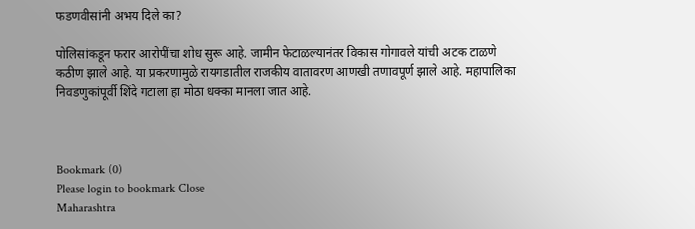फडणवीसांनी अभय दिले का?

पोलिसांकडून फरार आरोपींचा शोध सुरू आहे. जामीन फेटाळल्यानंतर विकास गोगावले यांची अटक टाळणे कठीण झाले आहे. या प्रकरणामुळे रायगडातील राजकीय वातावरण आणखी तणावपूर्ण झाले आहे. महापालिका निवडणुकांपूर्वी शिंदे गटाला हा मोठा धक्का मानला जात आहे.



Bookmark (0)
Please login to bookmark Close
Maharashtra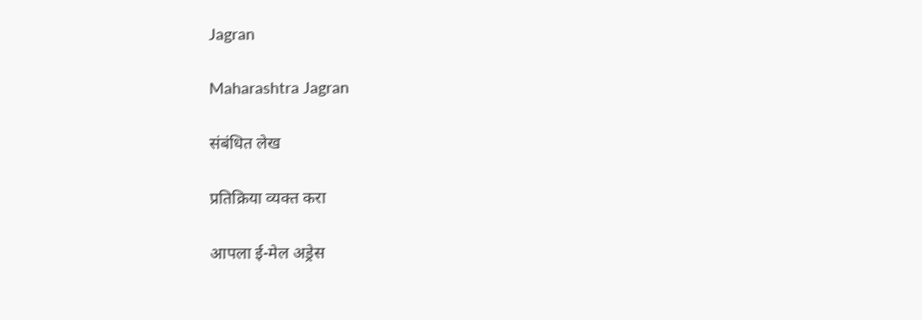Jagran

Maharashtra Jagran

संबंधित लेख

प्रतिक्रिया व्यक्त करा

आपला ई-मेल अड्रेस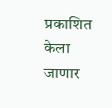प्रकाशित केला जाणार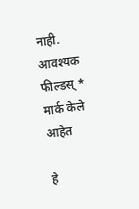नाही. आवश्यक फील्डस् * मार्क केले आहेत

हे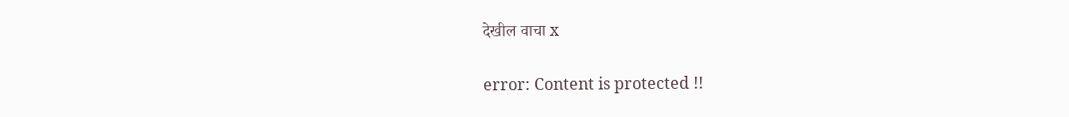देखील वाचा x

error: Content is protected !!